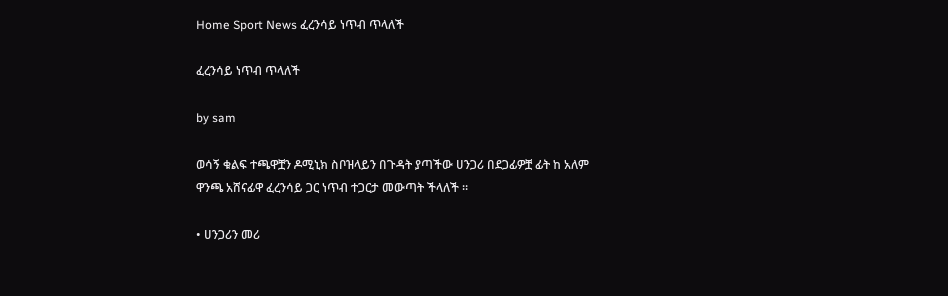Home Sport News ፈረንሳይ ነጥብ ጥላለች

ፈረንሳይ ነጥብ ጥላለች

by sam

ወሳኝ ቁልፍ ተጫዋቿን ዶሚኒክ ስቦዝላይን በጉዳት ያጣችው ሀንጋሪ በደጋፊዎቿ ፊት ከ አለም ዋንጫ አሸናፊዋ ፈረንሳይ ጋር ነጥብ ተጋርታ መውጣት ችላለች ።

• ሀንጋሪን መሪ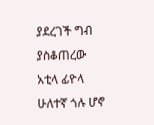ያደረገች ግብ ያስቆጠረው አቲላ ፊዮላ ሁለተኛ ጎሉ ሆኖ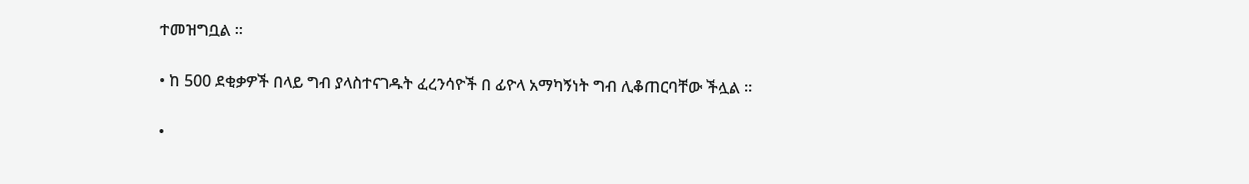ተመዝግቧል ።

• ከ 500 ደቂቃዎች በላይ ግብ ያላስተናገዱት ፈረንሳዮች በ ፊዮላ አማካኝነት ግብ ሊቆጠርባቸው ችሏል ።

•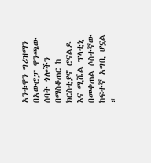አንቱዋን ግሪዝማን በአውሮፓ ዋንጫው ሰባት ጎሎችን በማስቆጠር ከ ክርስቲያኖ ሮናልዶ እና ሚሼል ፕላቲኒ በመቀጠል ሶስተኛው ከፍተኛ አግቢ ሆኗል ።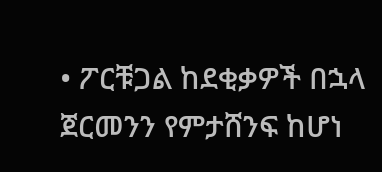• ፖርቹጋል ከደቂቃዎች በኋላ ጀርመንን የምታሸንፍ ከሆነ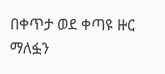በቀጥታ ወደ ቀጣዩ ዙር ማለፏን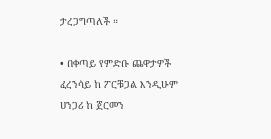ታረጋግጣለች ።

• በቀጣይ የምድቡ ጨዋታዎች ፈረንሳይ ከ ፖርቹጋል እንዲሁም ሀንጋሪ ከ ጀርመን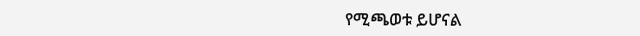የሚጫወቱ ይሆናል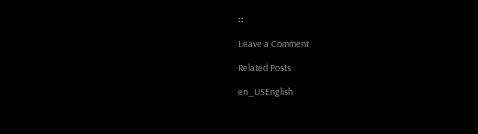።

Leave a Comment

Related Posts

en_USEnglish